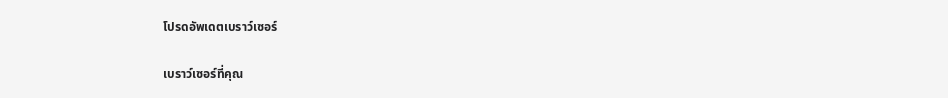โปรดอัพเดตเบราว์เซอร์

เบราว์เซอร์ที่คุณ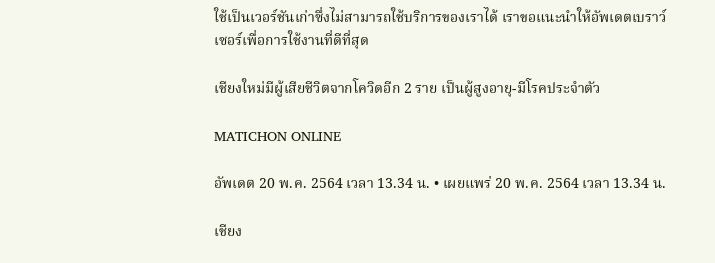ใช้เป็นเวอร์ชันเก่าซึ่งไม่สามารถใช้บริการของเราได้ เราขอแนะนำให้อัพเดตเบราว์เซอร์เพื่อการใช้งานที่ดีที่สุด

เชียงใหม่มีผู้เสียชีวิตจากโควิดอีก 2 ราย เป็นผู้สูงอายุ-มีโรคประจำตัว

MATICHON ONLINE

อัพเดต 20 พ.ค. 2564 เวลา 13.34 น. • เผยแพร่ 20 พ.ค. 2564 เวลา 13.34 น.

เชียง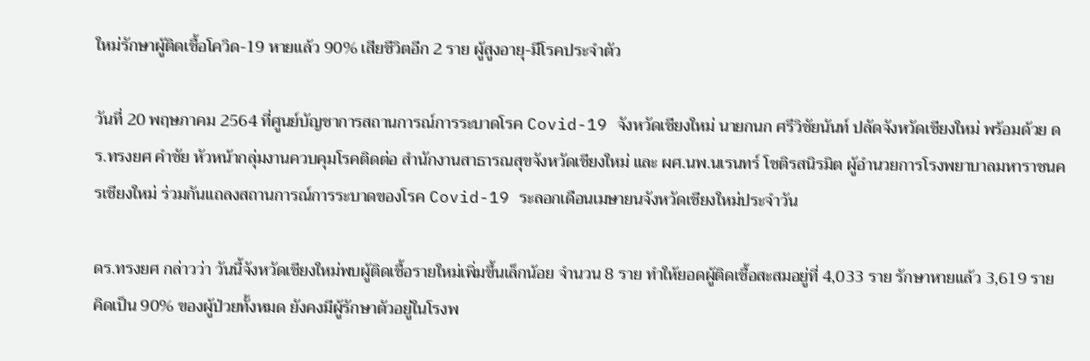ใหม่รักษาผู้ติดเชื้อโควิด-19 หายแล้ว 90% เสียชีวิตอีก 2 ราย ผู้สูงอายุ-มีโรคประจำตัว

วันที่ 20 พฤษภาคม 2564 ที่ศูนย์บัญชาการสถานการณ์การระบาดโรค Covid-19 จังหวัดเชียงใหม่ นายกนก ศรีวิชัยนันท์ ปลัดจังหวัดเชียงใหม่ พร้อมด้วย ดร.ทรงยศ คำชัย หัวหน้ากลุ่มงานควบคุมโรคติดต่อ สำนักงานสาธารณสุขจังหวัดเชียงใหม่ และ ผศ.นพ.นเรนทร์ โชติรสนิรมิต ผู้อำนวยการโรงพยาบาลมหาราชนครเชียงใหม่ ร่วมกันแถลงสถานการณ์การระบาดของโรค Covid-19 ระลอกเดือนเมษายนจังหวัดเชียงใหม่ประจำวัน

ดร.ทรงยศ กล่าวว่า วันนี้จังหวัดเชียงใหม่พบผู้ติดเชื้อรายใหม่เพิ่มขึ้นเล็กน้อย จำนวน 8 ราย ทำให้ยอดผู้ติดเชื้อสะสมอยู่ที่ 4,033 ราย รักษาหายแล้ว 3,619 ราย คิดเป็น 90% ของผู้ป่วยทั้งหมด ยังคงมีผู้รักษาตัวอยู่ในโรงพ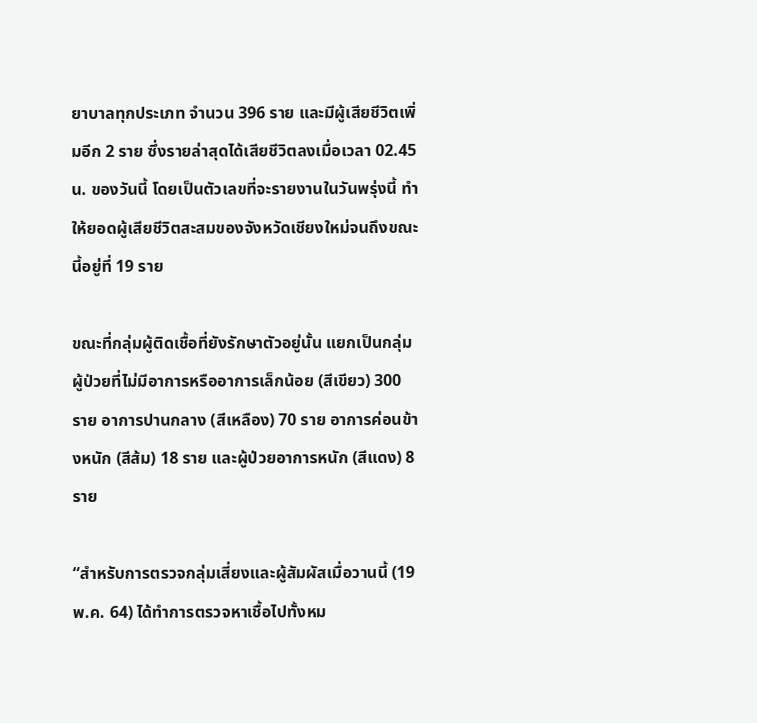ยาบาลทุกประเภท จำนวน 396 ราย และมีผู้เสียชีวิตเพิ่มอีก 2 ราย ซึ่งรายล่าสุดได้เสียชีวิตลงเมื่อเวลา 02.45 น. ของวันนี้ โดยเป็นตัวเลขที่จะรายงานในวันพรุ่งนี้ ทำให้ยอดผู้เสียชีวิตสะสมของจังหวัดเชียงใหม่จนถึงขณะนี้อยู่ที่ 19 ราย

ขณะที่กลุ่มผู้ติดเชื้อที่ยังรักษาตัวอยู่นั้น แยกเป็นกลุ่มผู้ป่วยที่ไม่มีอาการหรืออาการเล็กน้อย (สีเขียว) 300 ราย อาการปานกลาง (สีเหลือง) 70 ราย อาการค่อนข้างหนัก (สีส้ม) 18 ราย และผู้ป่วยอาการหนัก (สีแดง) 8 ราย

“สำหรับการตรวจกลุ่มเสี่ยงและผู้สัมผัสเมื่อวานนี้ (19 พ.ค. 64) ได้ทำการตรวจหาเชื้อไปทั้งหม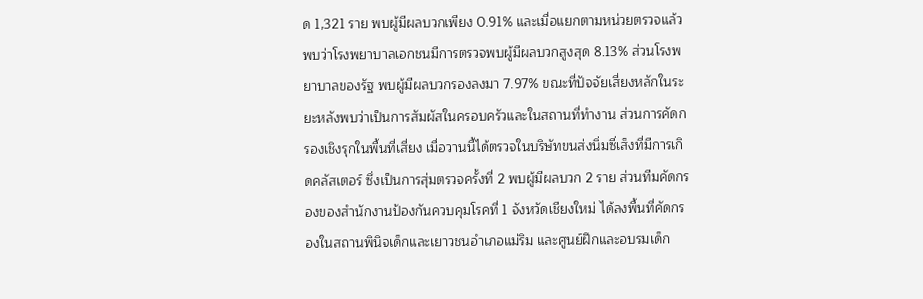ด 1,321 ราย พบผู้มีผลบวกเพียง 0.91% และเมื่อแยกตามหน่วยตรวจแล้ว พบว่าโรงพยาบาลเอกชนมีการตรวจพบผู้มีผลบวกสูงสุด 8.13% ส่วนโรงพยาบาลของรัฐ พบผู้มีผลบวกรองลงมา 7.97% ขณะที่ปัจจัยเสี่ยงหลักในระยะหลังพบว่าเป็นการสัมผัสในครอบครัวและในสถานที่ทำงาน ส่วนการคัดกรองเชิงรุกในพื้นที่เสี่ยง เมื่อวานนี้ได้ตรวจในบริษัทขนส่งนิ่มซี่เส็งที่มีการเกิดคลัสเตอร์ ซึ่งเป็นการสุ่มตรวจครั้งที่ 2 พบผู้มีผลบวก 2 ราย ส่วนทีมคัดกรองของสำนักงานป้องกันควบคุมโรคที่ 1 จังหวัดเชียงใหม่ ได้ลงพื้นที่คัดกรองในสถานพินิจเด็กและเยาวชนอำเภอแม่ริม และศูนย์ฝึกและอบรมเด็ก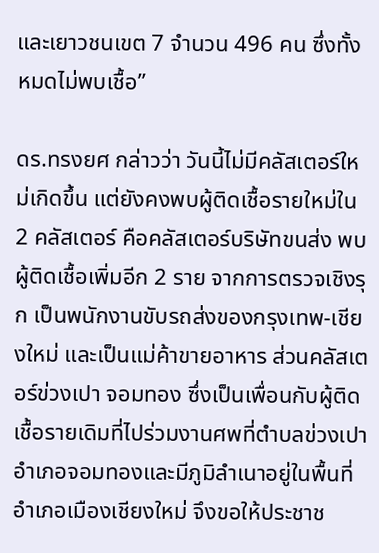และเยาวชนเขต 7 จำนวน 496 คน ซึ่งทั้งหมดไม่พบเชื้อ”

ดร.ทรงยศ กล่าวว่า วันนี้ไม่มีคลัสเตอร์ใหม่เกิดขึ้น แต่ยังคงพบผู้ติดเชื้อรายใหม่ใน 2 คลัสเตอร์ คือคลัสเตอร์บริษัทขนส่ง พบผู้ติดเชื้อเพิ่มอีก 2 ราย จากการตรวจเชิงรุก เป็นพนักงานขับรถส่งของกรุงเทพ-เชียงใหม่ และเป็นแม่ค้าขายอาหาร ส่วนคลัสเตอร์ข่วงเปา จอมทอง ซึ่งเป็นเพื่อนกับผู้ติดเชื้อรายเดิมที่ไปร่วมงานศพที่ตำบลข่วงเปา อำเภอจอมทองและมีภูมิลำเนาอยู่ในพื้นที่อำเภอเมืองเชียงใหม่ จึงขอให้ประชาช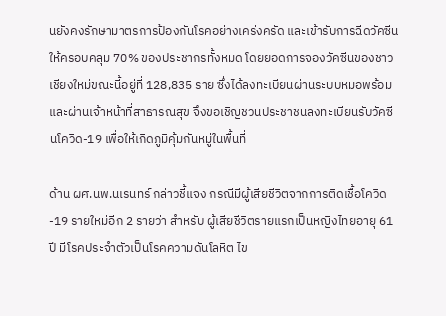นยังคงรักษามาตรการป้องกันโรคอย่างเคร่งครัด และเข้ารับการฉีดวัคซีนให้ครอบคลุม 70% ของประชากรทั้งหมด โดยยอดการจองวัคซีนของชาวเชียงใหม่ขณะนี้อยู่ที่ 128,835 ราย ซึ่งได้ลงทะเบียนผ่านระบบหมอพร้อมและผ่านเจ้าหน้าที่สาธารณสุข จึงขอเชิญชวนประชาชนลงทะเบียนรับวัคซีนโควิด-19 เพื่อให้เกิดภูมิคุ้มกันหมู่ในพื้นที่

ด้าน ผศ.นพ.นเรนทร์ กล่าวชี้แจง กรณีมีผู้เสียชีวิตจากการติดเชื้อโควิด-19 รายใหม่อีก 2 รายว่า สำหรับ ผู้เสียชีวิตรายแรกเป็นหญิงไทยอายุ 61 ปี มีโรคประจำตัวเป็นโรคความดันโลหิต ไข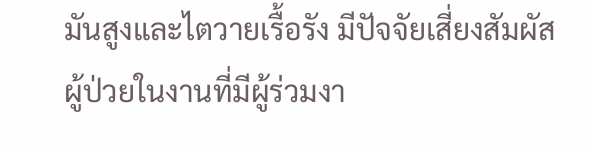มันสูงและไตวายเรื้อรัง มีปัจจัยเสี่ยงสัมผัสผู้ป่วยในงานที่มีผู้ร่วมงา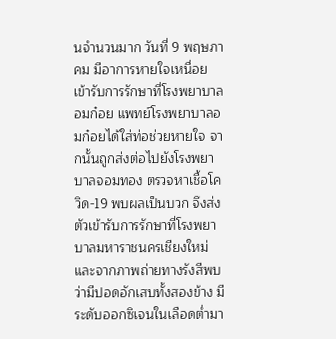นจำนวนมาก วันที่ 9 พฤษภาคม มีอาการหายใจเหนื่อย เข้ารับการรักษาที่โรงพยาบาลอมก๋อย แพทย์โรงพยาบาลอมก๋อยได้ใส่ท่อช่วยหายใจ จากนั้นถูกส่งต่อไปยังโรงพยาบาลจอมทอง ตรวจหาเชื้อโควิด-19 พบผลเป็นบวก จึงส่งตัวเข้ารับการรักษาที่โรงพยาบาลมหาราชนครเชียงใหม่ และจากภาพถ่ายทางรังสีพบว่ามีปอดอักเสบทั้งสองข้าง มีระดับออกซิเจนในเลือดต่ำมา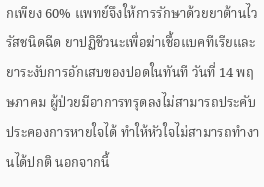กเพียง 60% แพทย์จึงให้การรักษาด้วยยาต้านไวรัสชนิดฉีด ยาปฏิชีวนะเพื่อฆ่าเชื้อแบคทีเรียและยาระงับการอักเสบของปอดในทันที วันที่ 14 พฤษภาคม ผู้ป่วยมีอาการทรุดลงไม่สามารถประคับประคองการหายใจได้ ทำให้หัวใจไม่สามารถทำงานได้ปกติ นอกจากนี้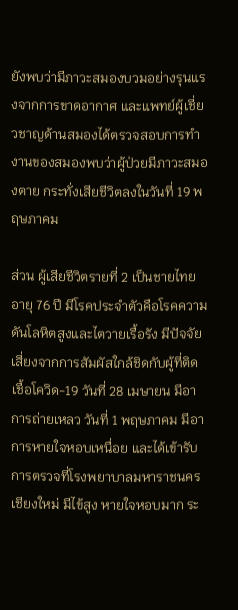ยังพบว่ามีภาวะสมองบวมอย่างรุนแรงจากการขาดอากาศ และแพทย์ผู้เชี่ยวชาญด้านสมองได้ตรวจสอบการทำงานของสมองพบว่าผู้ป่วยมีภาวะสมองตาย กระทั่งเสียชีวิตลงในวันที่ 19 พฤษภาคม

ส่วน ผู้เสียชีวิตรายที่ 2 เป็นชายไทยอายุ 76 ปี มีโรคประจำตัวคือโรคความดันโลหิตสูงและไตวายเรื้อรัง มีปัจจัยเสี่ยงจากการสัมผัสใกล้ชิดกับผู้ที่ติดเชื้อโควิด-19 วันที่ 28 เมษายน มีอาการถ่ายเหลว วันที่ 1 พฤษภาคม มีอาการหายใจหอบเหนื่อย และได้เข้ารับการตรวจที่โรงพยาบาลมหาราชนครเชียงใหม่ มีไข้สูง หายใจหอบมาก ระ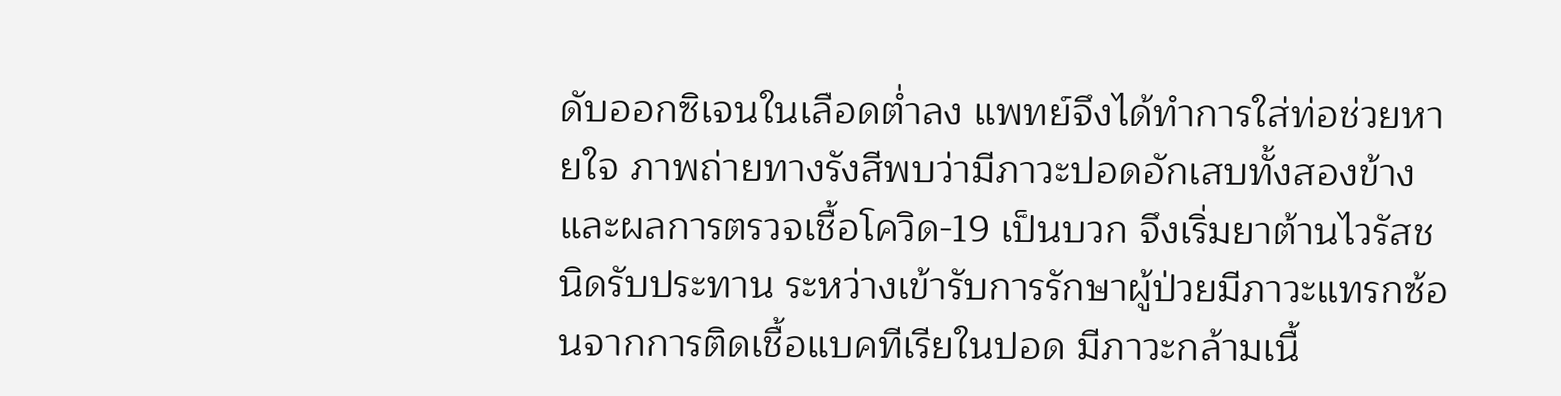ดับออกซิเจนในเลือดต่ำลง แพทย์จึงได้ทำการใส่ท่อช่วยหายใจ ภาพถ่ายทางรังสีพบว่ามีภาวะปอดอักเสบทั้งสองข้าง และผลการตรวจเชื้อโควิด-19 เป็นบวก จึงเริ่มยาต้านไวรัสชนิดรับประทาน ระหว่างเข้ารับการรักษาผู้ป่วยมีภาวะแทรกซ้อนจากการติดเชื้อแบคทีเรียในปอด มีภาวะกล้ามเนื้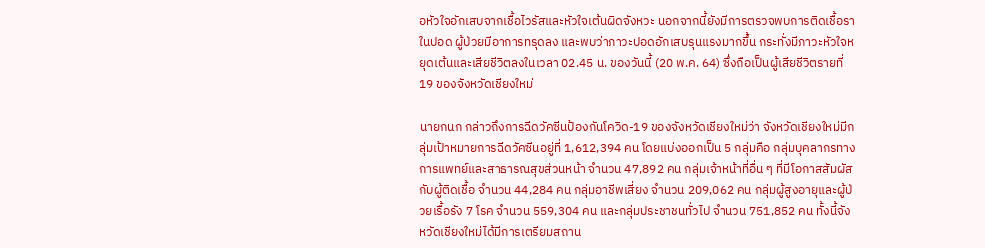อหัวใจอักเสบจากเชื้อไวรัสและหัวใจเต้นผิดจังหวะ นอกจากนี้ยังมีการตรวจพบการติดเชื้อราในปอด ผู้ป่วยมีอาการทรุดลง และพบว่าภาวะปอดอักเสบรุนแรงมากขึ้น กระทั่งมีภาวะหัวใจหยุดเต้นและเสียชีวิตลงในเวลา 02.45 น. ของวันนี้ (20 พ.ค. 64) ซึ่งถือเป็นผู้เสียชีวิตรายที่ 19 ของจังหวัดเชียงใหม่

นายกนก กล่าวถึงการฉีดวัคซีนป้องกันโควิด-19 ของจังหวัดเชียงใหม่ว่า จังหวัดเชียงใหม่มีกลุ่มเป้าหมายการฉีดวัคซีนอยู่ที่ 1,612,394 คน โดยแบ่งออกเป็น 5 กลุ่มคือ กลุ่มบุคลากรทางการแพทย์และสาธารณสุขส่วนหน้า จำนวน 47,892 คน กลุ่มเจ้าหน้าที่อื่น ๆ ที่มีโอกาสสัมผัสกับผู้ติดเชื้อ จำนวน 44,284 คน กลุ่มอาชีพเสี่ยง จำนวน 209,062 คน กลุ่มผู้สูงอายุและผู้ป่วยเรื้อรัง 7 โรค จำนวน 559,304 คน และกลุ่มประชาชนทั่วไป จำนวน 751,852 คน ทั้งนี้จังหวัดเชียงใหม่ได้มีการเตรียมสถาน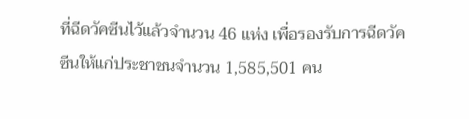ที่ฉีดวัคซีนไว้แล้วจำนวน 46 แห่ง เพื่อรองรับการฉีดวัคซีนให้แก่ประชาชนจำนวน 1,585,501 คน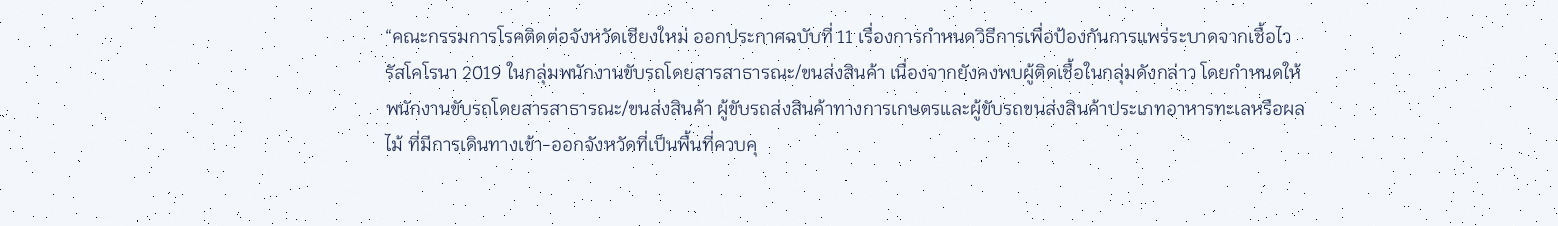“คณะกรรมการโรคติดต่อจังหวัดเชียงใหม่ ออกประกาศฉบับที่ 11 เรื่องการกำหนดวิธีการเพื่อป้องกันการแพร่ระบาดจากเชื้อไวรัสโคโรนา 2019 ในกลุ่มพนักงานขับรถโดยสารสาธารณะ/ขนส่งสินค้า เนื่องจากยังคงพบผู้ติดเชื้อในกลุ่มดังกล่าว โดยกำหนดให้พนักงานขับรถโดยสารสาธารณะ/ขนส่งสินค้า ผู้ขับรถส่งสินค้าทางการเกษตรและผู้ขับรถขนส่งสินค้าประเภทอาหารทะเลหรือผลไม้ ที่มีการเดินทางเข้า-ออกจังหวัดที่เป็นพื้นที่ควบคุ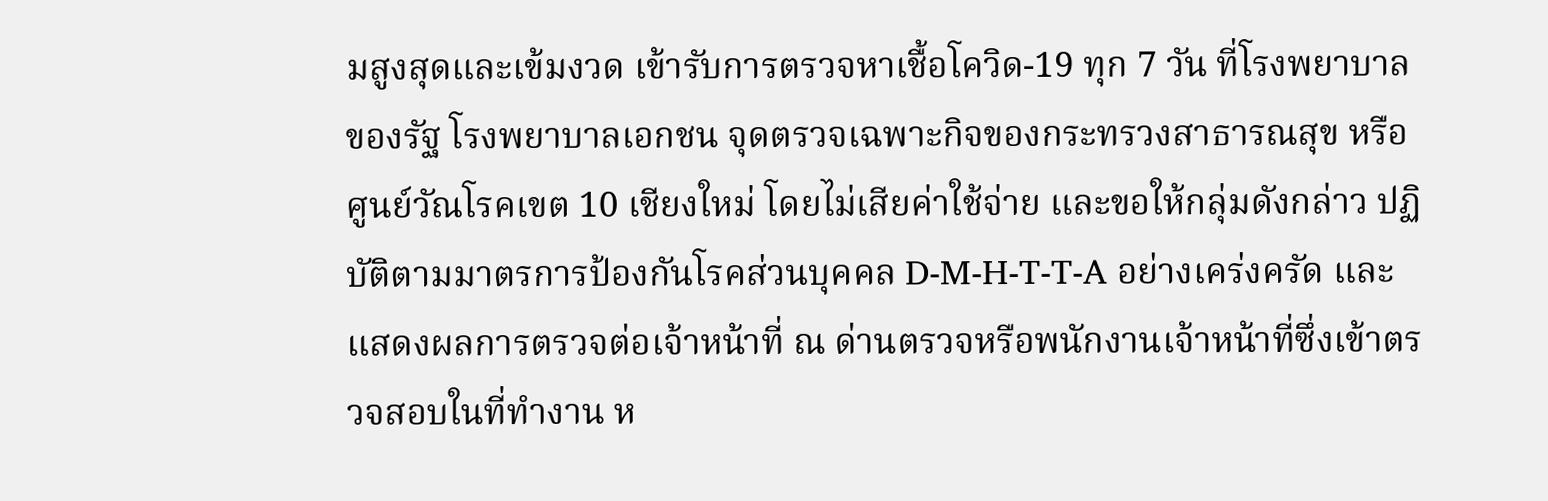มสูงสุดและเข้มงวด เข้ารับการตรวจหาเชื้อโควิด-19 ทุก 7 วัน ที่โรงพยาบาลของรัฐ โรงพยาบาลเอกชน จุดตรวจเฉพาะกิจของกระทรวงสาธารณสุข หรือศูนย์วัณโรคเขต 10 เชียงใหม่ โดยไม่เสียค่าใช้จ่าย และขอให้กลุ่มดังกล่าว ปฏิบัติตามมาตรการป้องกันโรคส่วนบุคคล D-M-H-T-T-A อย่างเคร่งครัด และแสดงผลการตรวจต่อเจ้าหน้าที่ ณ ด่านตรวจหรือพนักงานเจ้าหน้าที่ซึ่งเข้าตรวจสอบในที่ทำงาน ห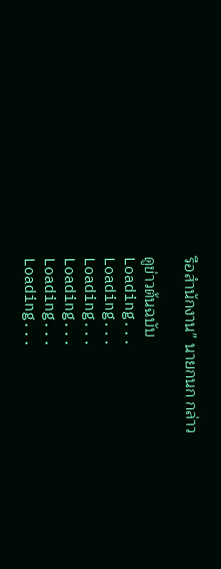รือสำนักงาน” นายกนก กล่าว

ดูข่าวต้นฉบับ
Loading...
Loading...
Loading...
Loading...
Loading...
Loading...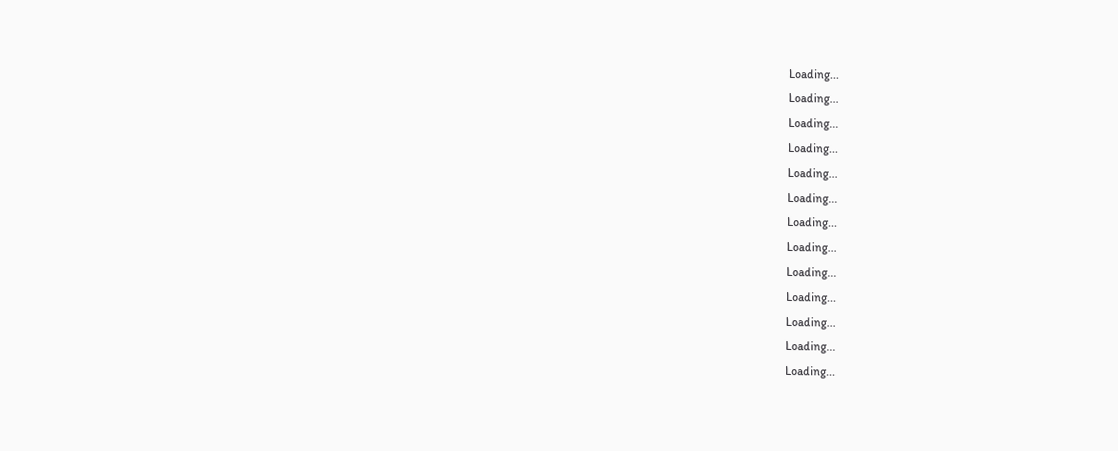Loading...
Loading...
Loading...
Loading...
Loading...
Loading...
Loading...
Loading...
Loading...
Loading...
Loading...
Loading...
Loading...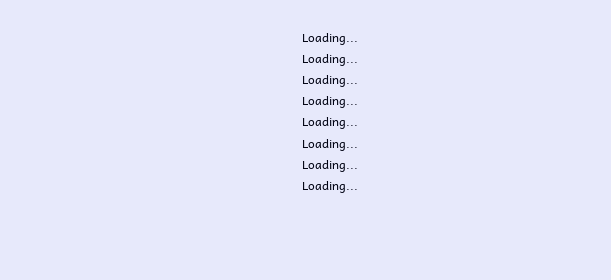Loading...
Loading...
Loading...
Loading...
Loading...
Loading...
Loading...
Loading...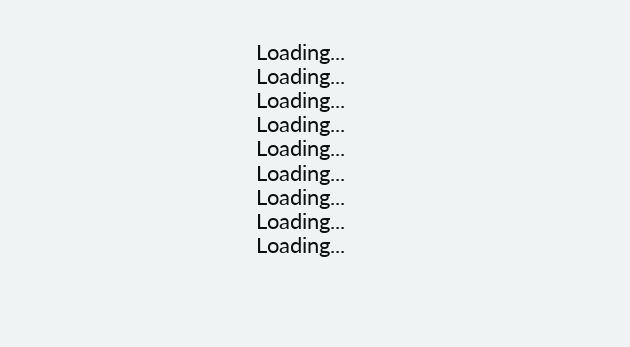Loading...
Loading...
Loading...
Loading...
Loading...
Loading...
Loading...
Loading...
Loading...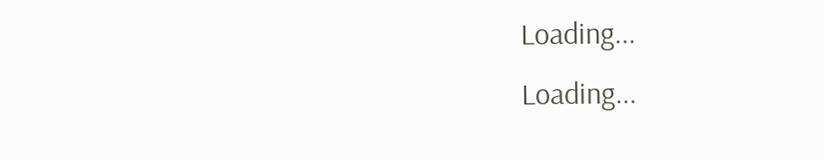Loading...
Loading...